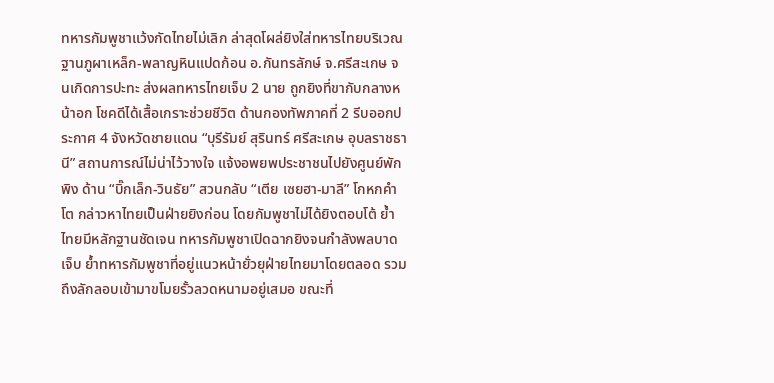ทหารกัมพูชาแว้งกัดไทยไม่เลิก ล่าสุดโผล่ยิงใส่ทหารไทยบริเวณฐานภูผาเหล็ก-พลาญหินแปดก้อน อ.กันทรลักษ์ จ.ศรีสะเกษ จนเกิดการปะทะ ส่งผลทหารไทยเจ็บ 2 นาย ถูกยิงที่ขากับกลางหน้าอก โชคดีได้เสื้อเกราะช่วยชีวิต ด้านกองทัพภาคที่ 2 รีบออกประกาศ 4 จังหวัดชายแดน “บุรีรัมย์ สุรินทร์ ศรีสะเกษ อุบลราชธานี” สถานการณ์ไม่น่าไว้วางใจ แจ้งอพยพประชาชนไปยังศูนย์พักพิง ด้าน “บิ๊กเล็ก-วินธัย” สวนกลับ “เตีย เซยฮา-มาลี” โกหกคำโต กล่าวหาไทยเป็นฝ่ายยิงก่อน โดยกัมพูชาไม่ได้ยิงตอบโต้ ย้ำไทยมีหลักฐานชัดเจน ทหารกัมพูชาเปิดฉากยิงจนกำลังพลบาดเจ็บ ย้ำทหารกัมพูชาที่อยู่แนวหน้ายั่วยุฝ่ายไทยมาโดยตลอด รวมถึงลักลอบเข้ามาขโมยรั้วลวดหนามอยู่เสมอ ขณะที่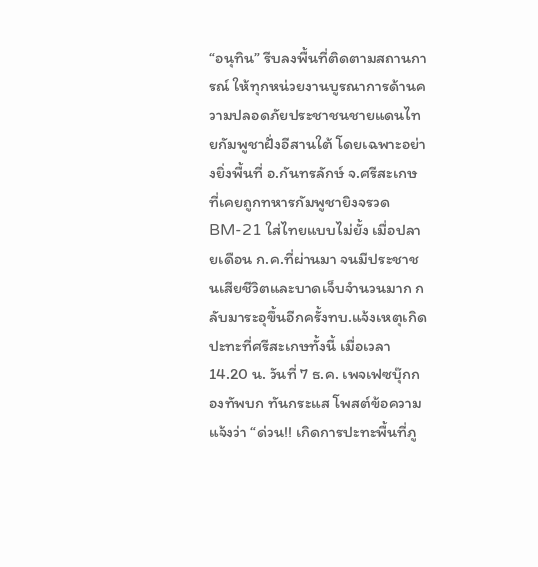“อนุทิน” รีบลงพื้นที่ติดตามสถานการณ์ ให้ทุกหน่วยงานบูรณาการด้านความปลอดภัยประชาชนชายแดนไทยกัมพูชาฝั่งอีสานใต้ โดยเฉพาะอย่างยิ่งพื้นที่ อ.กันทรลักษ์ จ.ศรีสะเกษ ที่เคยถูกทหารกัมพูชายิงจรวด BM-21 ใส่ไทยแบบไม่ยั้ง เมื่อปลายเดือน ก.ค.ที่ผ่านมา จนมีประชาชนเสียชีวิตและบาดเจ็บจำนวนมาก กลับมาระอุขึ้นอีกครั้งทบ.แจ้งเหตุเกิดปะทะที่ศรีสะเกษทั้งนี้ เมื่อเวลา 14.20 น. วันที่ 7 ธ.ค. เพจเฟซบุ๊กกองทัพบก ทันกระแส โพสต์ข้อความแจ้งว่า “ด่วน!! เกิดการปะทะพื้นที่ภู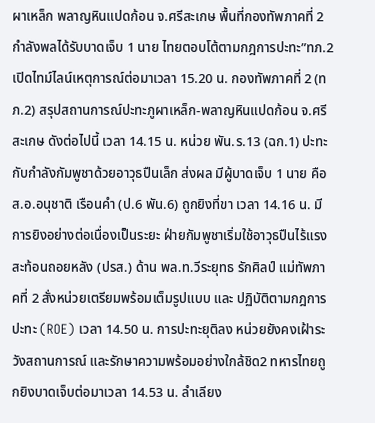ผาเหล็ก พลาญหินแปดก้อน จ.ศรีสะเกษ พื้นที่กองทัพภาคที่ 2 กำลังพลได้รับบาดเจ็บ 1 นาย ไทยตอบโต้ตามกฎการปะทะ”ทภ.2 เปิดไทม์ไลน์เหตุการณ์ต่อมาเวลา 15.20 น. กองทัพภาคที่ 2 (ทภ.2) สรุปสถานการณ์ปะทะภูผาเหล็ก-พลาญหินแปดก้อน จ.ศรีสะเกษ ดังต่อไปนี้ เวลา 14.15 น. หน่วย พัน.ร.13 (ฉก.1) ปะทะกับกำลังกัมพูชาด้วยอาวุธปืนเล็ก ส่งผล มีผู้บาดเจ็บ 1 นาย คือ ส.อ.อนุชาติ เรือนคำ (ป.6 พัน.6) ถูกยิงที่ขา เวลา 14.16 น. มีการยิงอย่างต่อเนื่องเป็นระยะ ฝ่ายกัมพูชาเริ่มใช้อาวุธปืนไร้แรงสะท้อนถอยหลัง (ปรส.) ด้าน พล.ท.วีระยุทธ รักศิลป์ แม่ทัพภาคที่ 2 สั่งหน่วยเตรียมพร้อมเต็มรูปแบบ และ ปฏิบัติตามกฎการปะทะ (ROE) เวลา 14.50 น. การปะทะยุติลง หน่วยยังคงเฝ้าระวังสถานการณ์ และรักษาความพร้อมอย่างใกล้ชิด2 ทหารไทยถูกยิงบาดเจ็บต่อมาเวลา 14.53 น. ลำเลียง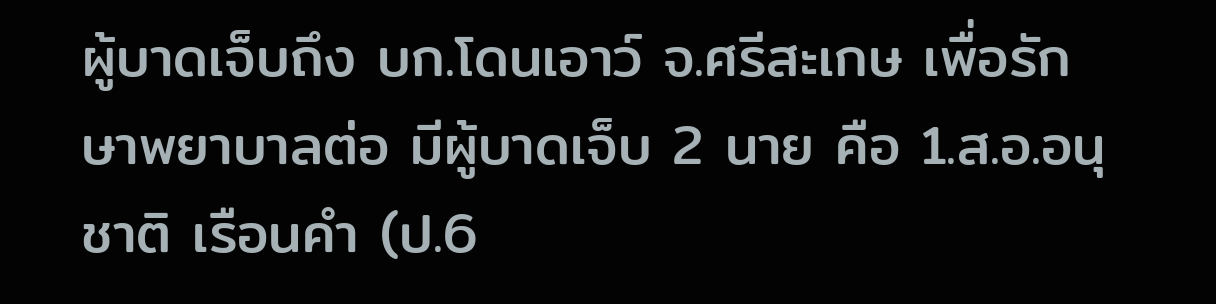ผู้บาดเจ็บถึง บก.โดนเอาว์ จ.ศรีสะเกษ เพื่อรักษาพยาบาลต่อ มีผู้บาดเจ็บ 2 นาย คือ 1.ส.อ.อนุชาติ เรือนคำ (ป.6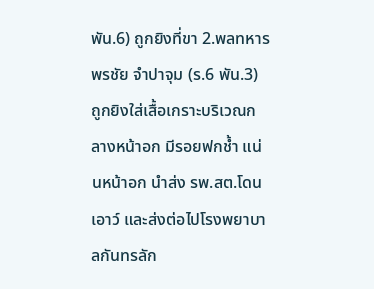พัน.6) ถูกยิงที่ขา 2.พลทหาร พรชัย จำปาจุม (ร.6 พัน.3) ถูกยิงใส่เสื้อเกราะบริเวณกลางหน้าอก มีรอยฟกช้ำ แน่นหน้าอก นำส่ง รพ.สต.โดนเอาว์ และส่งต่อไปโรงพยาบาลกันทรลัก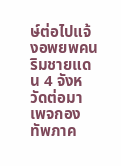ษ์ต่อไปแจ้งอพยพคนริมชายแดน 4 จังหวัดต่อมา เพจกองทัพภาค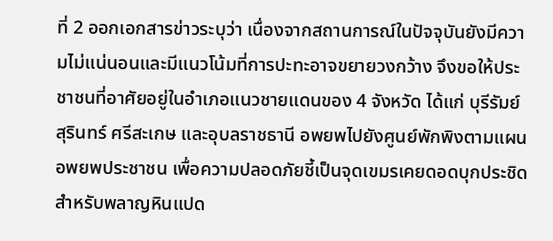ที่ 2 ออกเอกสารข่าวระบุว่า เนื่องจากสถานการณ์ในปัจจุบันยังมีความไม่แน่นอนและมีแนวโน้มที่การปะทะอาจขยายวงกว้าง จึงขอให้ประชาชนที่อาศัยอยู่ในอำเภอแนวชายแดนของ 4 จังหวัด ได้แก่ บุรีรัมย์ สุรินทร์ ศรีสะเกษ และอุบลราชธานี อพยพไปยังศูนย์พักพิงตามแผนอพยพประชาชน เพื่อความปลอดภัยชี้เป็นจุดเขมรเคยดอดบุกประชิดสำหรับพลาญหินแปด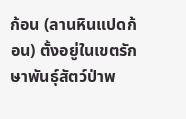ก้อน (ลานหินแปดก้อน) ตั้งอยู่ในเขตรักษาพันธุ์สัตว์ป่าพ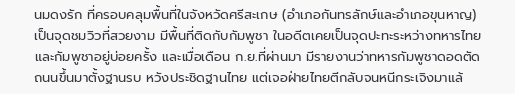นมดงรัก ที่ครอบคลุมพื้นที่ในจังหวัดศรีสะเกษ (อำเภอกันทรลักษ์และอำเภอขุนหาญ) เป็นจุดชมวิวที่สวยงาม มีพื้นที่ติดกับกัมพูชา ในอดีตเคยเป็นจุดปะทะระหว่างทหารไทยและกัมพูชาอยู่บ่อยครั้ง และเมื่อเดือน ก.ย.ที่ผ่านมา มีรายงานว่าทหารกัมพูชาดอดตัดถนนขึ้นมาตั้งฐานรบ หวังประชิดฐานไทย แต่เจอฝ่ายไทยตีกลับจนหนีกระเจิงมาแล้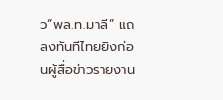ว“พล.ท.มาลี” แถลงทันทีไทยยิงก่อนผู้สื่อข่าวรายงาน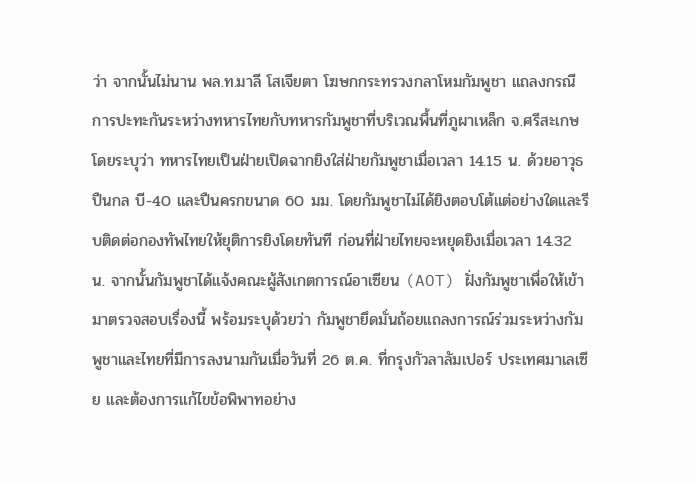ว่า จากนั้นไม่นาน พล.ท.มาลี โสเจียตา โฆษกกระทรวงกลาโหมกัมพูชา แถลงกรณีการปะทะกันระหว่างทหารไทยกับทหารกัมพูชาที่บริเวณพื้นที่ภูผาเหล็ก จ.ศรีสะเกษ โดยระบุว่า ทหารไทยเป็นฝ่ายเปิดฉากยิงใส่ฝ่ายกัมพูชาเมื่อเวลา 14.15 น. ด้วยอาวุธปืนกล บี-40 และปืนครกขนาด 60 มม. โดยกัมพูชาไม่ได้ยิงตอบโต้แต่อย่างใดและรีบติดต่อกองทัพไทยให้ยุติการยิงโดยทันที ก่อนที่ฝ่ายไทยจะหยุดยิงเมื่อเวลา 14.32 น. จากนั้นกัมพูชาได้แจ้งคณะผู้สังเกตการณ์อาเซียน (AOT) ฝั่งกัมพูชาเพื่อให้เข้ามาตรวจสอบเรื่องนี้ พร้อมระบุด้วยว่า กัมพูชายึดมั่นถ้อยแถลงการณ์ร่วมระหว่างกัมพูชาและไทยที่มีการลงนามกันเมื่อวันที่ 26 ต.ค. ที่กรุงกัวลาลัมเปอร์ ประเทศมาเลเซีย และต้องการแก้ไขข้อพิพาทอย่าง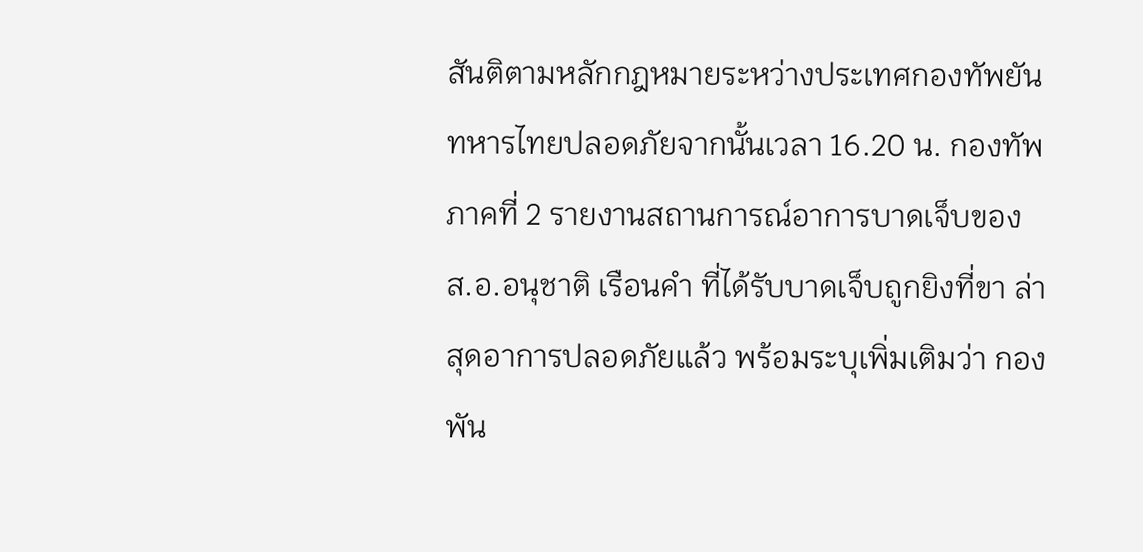สันติตามหลักกฎหมายระหว่างประเทศกองทัพยันทหารไทยปลอดภัยจากนั้นเวลา 16.20 น. กองทัพภาคที่ 2 รายงานสถานการณ์อาการบาดเจ็บของ ส.อ.อนุชาติ เรือนคำ ที่ได้รับบาดเจ็บถูกยิงที่ขา ล่าสุดอาการปลอดภัยแล้ว พร้อมระบุเพิ่มเติมว่า กองพัน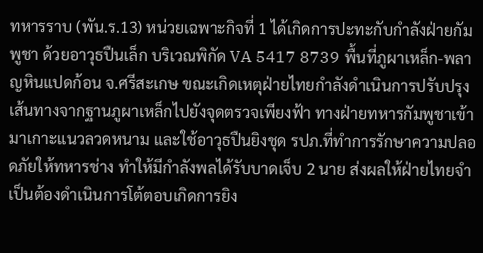ทหารราบ (พัน.ร.13) หน่วยเฉพาะกิจที่ 1 ได้เกิดการปะทะกับกำลังฝ่ายกัมพูชา ด้วยอาวุธปืนเล็ก บริเวณพิกัด VA 5417 8739 พื้นที่ภูผาเหล็ก-พลาญหินแปดก้อน จ.ศรีสะเกษ ขณะเกิดเหตุฝ่ายไทยกำลังดำเนินการปรับปรุงเส้นทางจากฐานภูผาเหล็กไปยังจุดตรวจเพียงฟ้า ทางฝ่ายทหารกัมพูชาเข้ามาเกาะแนวลวดหนาม และใช้อาวุธปืนยิงชุด รปภ.ที่ทำการรักษาความปลอดภัยให้ทหารช่าง ทำให้มีกำลังพลได้รับบาดเจ็บ 2 นาย ส่งผลให้ฝ่ายไทยจำเป็นต้องดำเนินการโต้ตอบเกิดการยิง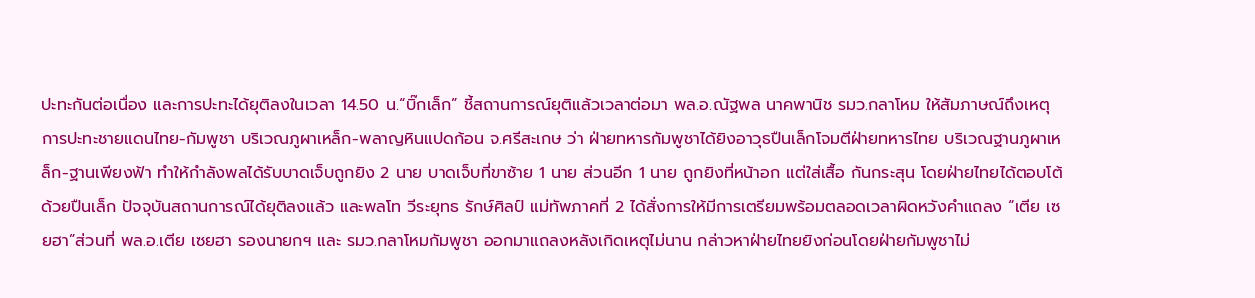ปะทะกันต่อเนื่อง และการปะทะได้ยุติลงในเวลา 14.50 น.“บิ๊กเล็ก” ชี้สถานการณ์ยุติแล้วเวลาต่อมา พล.อ.ณัฐพล นาคพานิช รมว.กลาโหม ให้สัมภาษณ์ถึงเหตุการปะทะชายแดนไทย-กัมพูชา บริเวณภูผาเหล็ก-พลาญหินแปดก้อน จ.ศรีสะเกษ ว่า ฝ่ายทหารกัมพูชาได้ยิงอาวุธปืนเล็กโจมตีฝ่ายทหารไทย บริเวณฐานภูผาเหล็ก-ฐานเพียงฟ้า ทําให้กําลังพลได้รับบาดเจ็บถูกยิง 2 นาย บาดเจ็บที่ขาซ้าย 1 นาย ส่วนอีก 1 นาย ถูกยิงที่หน้าอก แต่ใส่เสื้อ กันกระสุน โดยฝ่ายไทยได้ตอบโต้ด้วยปืนเล็ก ปัจจุบันสถานการณ์ได้ยุติลงแล้ว และพลโท วีระยุทธ รักษ์ศิลป์ แม่ทัพภาคที่ 2 ได้สั่งการให้มีการเตรียมพร้อมตลอดเวลาผิดหวังคำแถลง “เตีย เซยฮา”ส่วนที่ พล.อ.เตีย เซยฮา รองนายกฯ และ รมว.กลาโหมกัมพูชา ออกมาแถลงหลังเกิดเหตุไม่นาน กล่าวหาฝ่ายไทยยิงก่อนโดยฝ่ายกัมพูชาไม่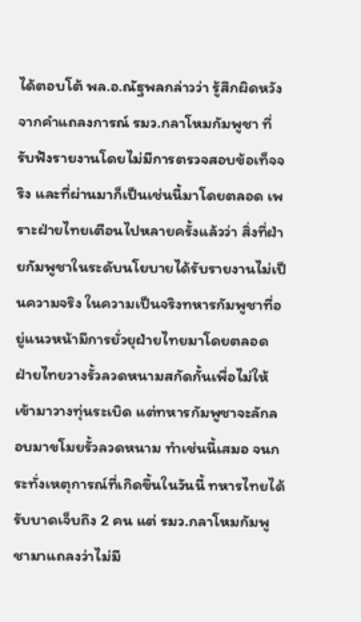ได้ตอบโต้ พล.อ.ณัฐพลกล่าวว่า รู้สึกผิดหวังจากคำแถลงการณ์ รมว.กลาโหมกัมพูชา ที่รับฟังรายงานโดยไม่มีการตรวจสอบข้อเท็จจริง และที่ผ่านมาก็เป็นเช่นนี้มาโดยตลอด เพราะฝ่ายไทยเตือนไปหลายครั้งแล้วว่า สิ่งที่ฝ่ายกัมพูชาในระดับนโยบายได้รับรายงานไม่เป็นความจริง ในความเป็นจริงทหารกัมพูชาที่อยู่แนวหน้ามีการยั่วยุฝ่ายไทยมาโดยตลอด ฝ่ายไทยวางรั้วลวดหนามสกัดกั้นเพื่อไม่ให้เข้ามาวางทุ่นระเบิด แต่ทหารกัมพูชาจะลักลอบมาขโมยรั้วลวดหนาม ทําเช่นนี้เสมอ จนกระทั่งเหตุการณ์ที่เกิดขึ้นในวันนี้ ทหารไทยได้รับบาดเจ็บถึง 2 คน แต่ รมว.กลาโหมกัมพูชามาแถลงว่าไม่มี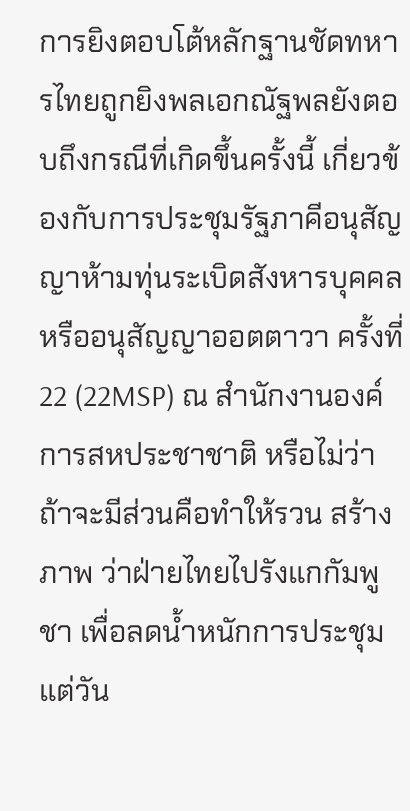การยิงตอบโต้หลักฐานชัดทหารไทยถูกยิงพลเอกณัฐพลยังตอบถึงกรณีที่เกิดขึ้นครั้งนี้ เกี่ยวข้องกับการประชุมรัฐภาคีอนุสัญญาห้ามทุ่นระเบิดสังหารบุคคล หรืออนุสัญญาออตตาวา ครั้งที่ 22 (22MSP) ณ สำนักงานองค์การสหประชาชาติ หรือไม่ว่า ถ้าจะมีส่วนคือทำให้รวน สร้างภาพ ว่าฝ่ายไทยไปรังแกกัมพูชา เพื่อลดนํ้าหนักการประชุม แต่วัน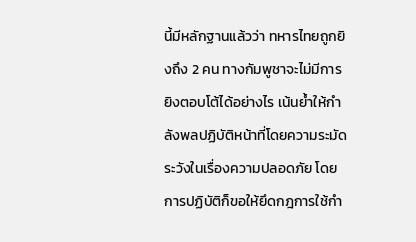นี้มีหลักฐานแล้วว่า ทหารไทยถูกยิงถึง 2 คน ทางกัมพูชาจะไม่มีการยิงตอบโต้ได้อย่างไร เน้นย้ำให้กำลังพลปฏิบัติหน้าที่โดยความระมัดระวังในเรื่องความปลอดภัย โดยการปฏิบัติก็ขอให้ยึดกฎการใช้กำ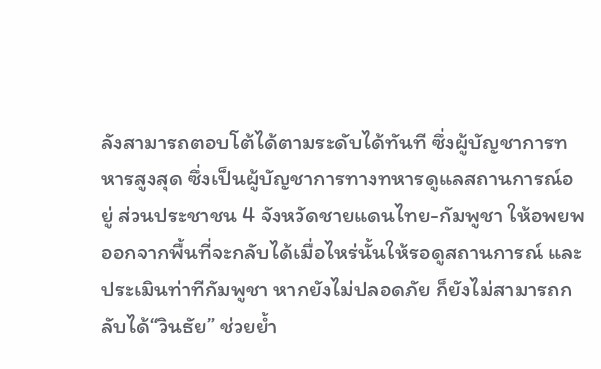ลังสามารถตอบโต้ได้ตามระดับได้ทันที ซึ่งผู้บัญชาการทหารสูงสุด ซึ่งเป็นผู้บัญชาการทางทหารดูแลสถานการณ์อยู่ ส่วนประชาชน 4 จังหวัดชายแดนไทย-กัมพูชา ให้อพยพออกจากพื้นที่จะกลับได้เมื่อไหร่นั้นให้รอดูสถานการณ์ และประเมินท่าทีกัมพูชา หากยังไม่ปลอดภัย ก็ยังไม่สามารถกลับได้“วินธัย” ช่วยย้ำ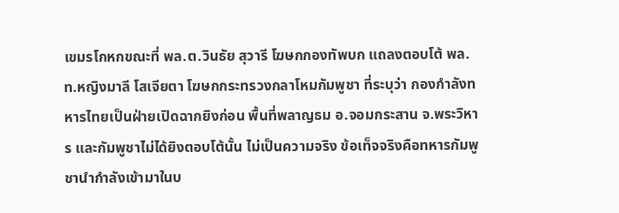เขมรโกหกขณะที่ พล.ต.วินธัย สุวารี โฆษกกองทัพบก แถลงตอบโต้ พล.ท.หญิงมาลี โสเจียตา โฆษกกระทรวงกลาโหมกัมพูชา ที่ระบุว่า กองกำลังทหารไทยเป็นฝ่ายเปิดฉากยิงก่อน พื้นที่พลาญธม อ.จอมกระสาน จ.พระวิหาร และกัมพูชาไม่ได้ยิงตอบโต้นั้น ไม่เป็นความจริง ข้อเท็จจริงคือทหารกัมพูชานำกำลังเข้ามาในบ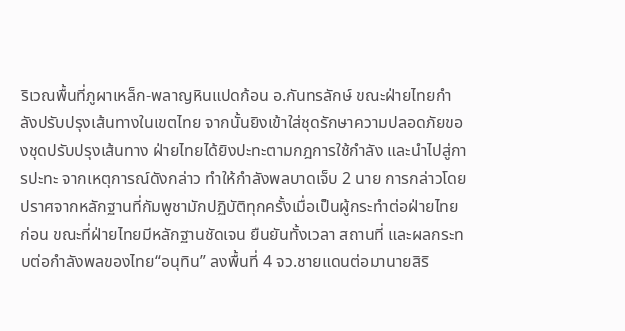ริเวณพื้นที่ภูผาเหล็ก-พลาญหินแปดก้อน อ.กันทรลักษ์ ขณะฝ่ายไทยกำลังปรับปรุงเส้นทางในเขตไทย จากนั้นยิงเข้าใส่ชุดรักษาความปลอดภัยของชุดปรับปรุงเส้นทาง ฝ่ายไทยได้ยิงปะทะตามกฎการใช้กำลัง และนำไปสู่การปะทะ จากเหตุการณ์ดังกล่าว ทำให้กำลังพลบาดเจ็บ 2 นาย การกล่าวโดยปราศจากหลักฐานที่กัมพูชามักปฏิบัติทุกครั้งเมื่อเป็นผู้กระทำต่อฝ่ายไทยก่อน ขณะที่ฝ่ายไทยมีหลักฐานชัดเจน ยืนยันทั้งเวลา สถานที่ และผลกระทบต่อกำลังพลของไทย“อนุทิน” ลงพื้นที่ 4 จว.ชายแดนต่อมานายสิริ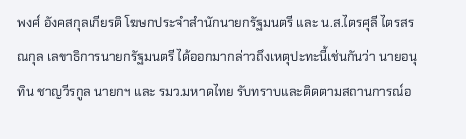พงศ์ อังคสกุลเกียรติ โฆษกประจำสำนักนายกรัฐมนตรี และ น.ส.ไตรศุลี ไตรสรณกุล เลขาธิการนายกรัฐมนตรี ได้ออกมากล่าวถึงเหตุปะทะนี้เช่นกันว่า นายอนุทิน ชาญวีรกูล นายกฯ และ รมว.มหาดไทย รับทราบและติดตามสถานการณ์อ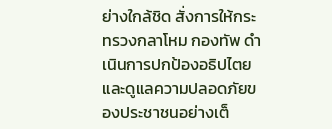ย่างใกล้ชิด สั่งการให้กระทรวงกลาโหม กองทัพ ดำเนินการปกป้องอธิปไตย และดูแลความปลอดภัยของประชาชนอย่างเต็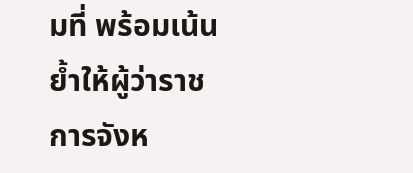มที่ พร้อมเน้นย้ำให้ผู้ว่าราชการจังห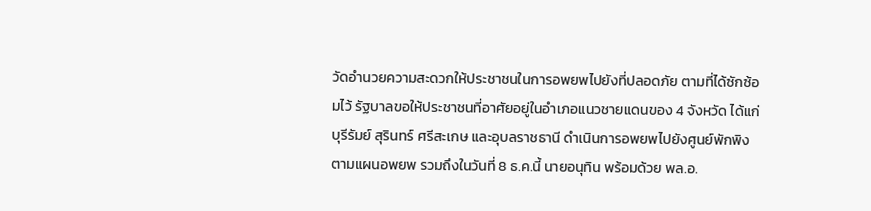วัดอำนวยความสะดวกให้ประชาชนในการอพยพไปยังที่ปลอดภัย ตามที่ได้ซักซ้อมไว้ รัฐบาลขอให้ประชาชนที่อาศัยอยู่ในอำเภอแนวชายแดนของ 4 จังหวัด ได้แก่ บุรีรัมย์ สุรินทร์ ศรีสะเกษ และอุบลราชธานี ดำเนินการอพยพไปยังศูนย์พักพิงตามแผนอพยพ รวมถึงในวันที่ 8 ธ.ค.นี้ นายอนุทิน พร้อมด้วย พล.อ.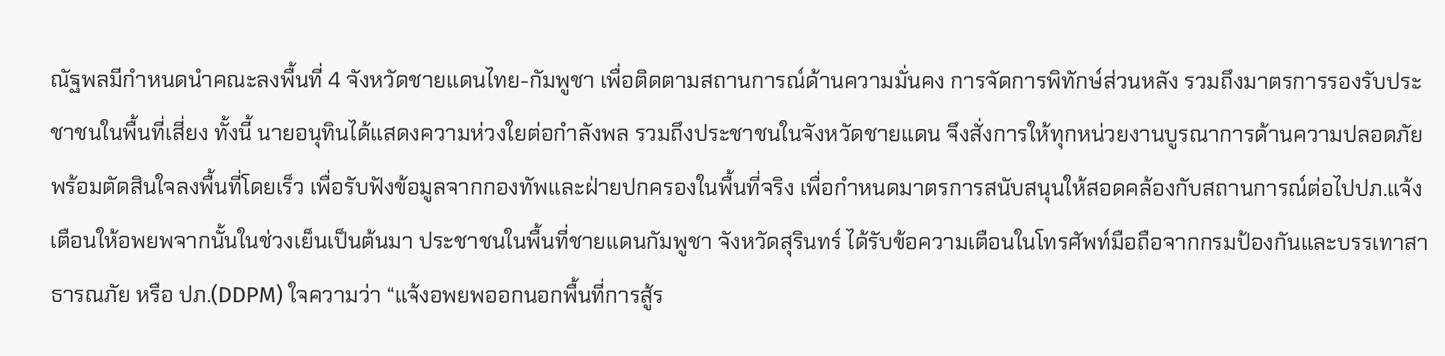ณัฐพลมีกำหนดนำคณะลงพื้นที่ 4 จังหวัดชายแดนไทย-กัมพูชา เพื่อติดตามสถานการณ์ด้านความมั่นคง การจัดการพิทักษ์ส่วนหลัง รวมถึงมาตรการรองรับประชาชนในพื้นที่เสี่ยง ทั้งนี้ นายอนุทินได้แสดงความห่วงใยต่อกำลังพล รวมถึงประชาชนในจังหวัดชายแดน จึงสั่งการให้ทุกหน่วยงานบูรณาการด้านความปลอดภัย พร้อมตัดสินใจลงพื้นที่โดยเร็ว เพื่อรับฟังข้อมูลจากกองทัพและฝ่ายปกครองในพื้นที่จริง เพื่อกำหนดมาตรการสนับสนุนให้สอดคล้องกับสถานการณ์ต่อไปปภ.แจ้งเตือนให้อพยพจากนั้นในช่วงเย็นเป็นต้นมา ประชาชนในพื้นที่ชายแดนกัมพูชา จังหวัดสุรินทร์ ได้รับข้อความเตือนในโทรศัพท์มือถือจากกรมป้องกันและบรรเทาสาธารณภัย หรือ ปภ.(DDPM) ใจความว่า “แจ้งอพยพออกนอกพื้นที่การสู้ร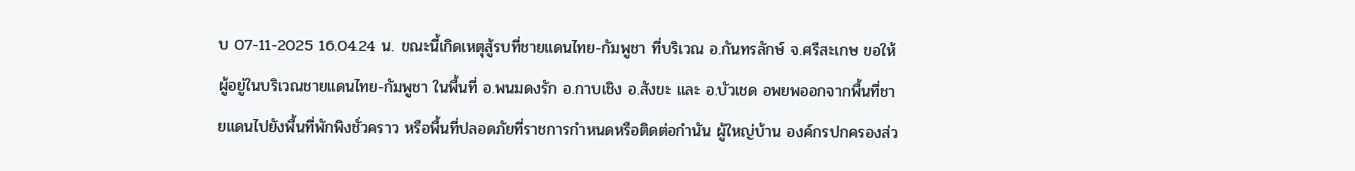บ 07-11-2025 16.04.24 น. ขณะนี้เกิดเหตุสู้รบที่ชายแดนไทย-กัมพูชา ที่บริเวณ อ.กันทรลักษ์ จ.ศรีสะเกษ ขอให้ผู้อยู่ในบริเวณชายแดนไทย-กัมพูชา ในพื้นที่ อ.พนมดงรัก อ.กาบเชิง อ.สังขะ และ อ.บัวเชด อพยพออกจากพื้นที่ชายแดนไปยังพื้นที่พักพิงชั่วคราว หรือพื้นที่ปลอดภัยที่ราชการกำหนดหรือติดต่อกำนัน ผู้ใหญ่บ้าน องค์กรปกครองส่ว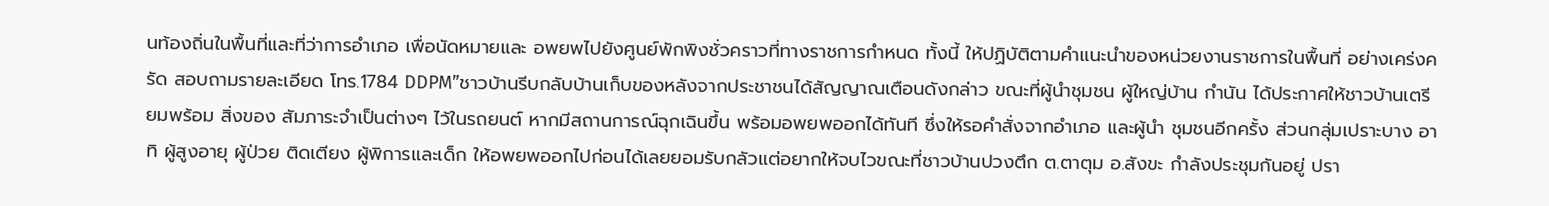นท้องถิ่นในพื้นที่และที่ว่าการอำเภอ เพื่อนัดหมายและ อพยพไปยังศูนย์พักพิงชั่วคราวที่ทางราชการกำหนด ทั้งนี้ ให้ปฏิบัติตามคำแนะนำของหน่วยงานราชการในพื้นที่ อย่างเคร่งครัด สอบถามรายละเอียด โทร.1784 DDPM”ชาวบ้านรีบกลับบ้านเก็บของหลังจากประชาชนได้สัญญาณเตือนดังกล่าว ขณะที่ผู้นำชุมชน ผู้ใหญ่บ้าน กำนัน ได้ประกาศให้ชาวบ้านเตรียมพร้อม สิ่งของ สัมภาระจำเป็นต่างๆ ไว้ในรถยนต์ หากมีสถานการณ์ฉุกเฉินขึ้น พร้อมอพยพออกได้ทันที ซึ่งให้รอคำสั่งจากอำเภอ และผู้นำ ชุมชนอีกครั้ง ส่วนกลุ่มเปราะบาง อาทิ ผู้สูงอายุ ผู้ป่วย ติดเตียง ผู้พิการและเด็ก ให้อพยพออกไปก่อนได้เลยยอมรับกลัวแต่อยากให้จบไวขณะที่ชาวบ้านปวงตึก ต.ตาตุม อ.สังขะ กำลังประชุมกันอยู่ ปรา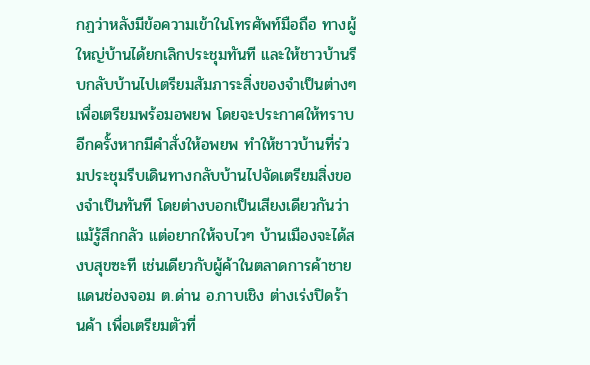กฏว่าหลังมีข้อความเข้าในโทรศัพท์มือถือ ทางผู้ใหญ่บ้านได้ยกเลิกประชุมทันที และให้ชาวบ้านรีบกลับบ้านไปเตรียมสัมภาระสิ่งของจำเป็นต่างๆ เพื่อเตรียมพร้อมอพยพ โดยจะประกาศให้ทราบอีกครั้งหากมีคำสั่งให้อพยพ ทำให้ชาวบ้านที่ร่วมประชุมรีบเดินทางกลับบ้านไปจัดเตรียมสิ่งของจำเป็นทันที โดยต่างบอกเป็นเสียงเดียวกันว่า แม้รู้สึกกลัว แต่อยากให้จบไวๆ บ้านเมืองจะได้สงบสุขซะที เช่นเดียวกับผู้ค้าในตลาดการค้าชายแดนช่องจอม ต.ด่าน อ.กาบเชิง ต่างเร่งปิดร้านค้า เพื่อเตรียมตัวที่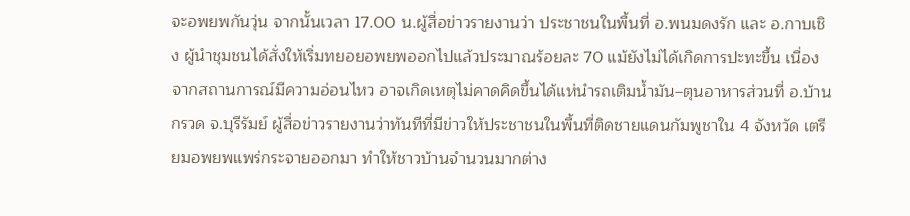จะอพยพกันวุ่น จากนั้นเวลา 17.00 น.ผู้สื่อข่าวรายงานว่า ประชาชนในพื้นที่ อ.พนมดงรัก และ อ.กาบเชิง ผู้นำชุมชนได้สั่งให้เริ่มทยอยอพยพออกไปแล้วประมาณร้อยละ 70 แม้ยังไม่ได้เกิดการปะทะขึ้น เนื่องจากสถานการณ์มีความอ่อนไหว อาจเกิดเหตุไม่คาดคิดขึ้นได้แห่นำรถเติมน้ำมัน–ตุนอาหารส่วนที่ อ.บ้านกรวด จ.บุรีรัมย์ ผู้สื่อข่าวรายงานว่าทันทีที่มีข่าวให้ประชาชนในพื้นที่ติดชายแดนกัมพูชาใน 4 จังหวัด เตรียมอพยพแพร่กระจายออกมา ทำให้ชาวบ้านจำนวนมากต่าง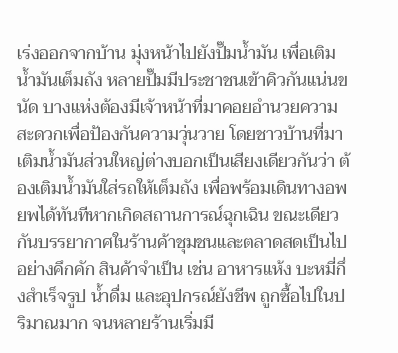เร่งออกจากบ้าน มุ่งหน้าไปยังปั๊มน้ำมัน เพื่อเติมน้ำมันเต็มถัง หลายปั๊มมีประชาชนเข้าคิวกันแน่นขนัด บางแห่งต้องมีเจ้าหน้าที่มาคอยอำนวยความสะดวกเพื่อป้องกันความวุ่นวาย โดยชาวบ้านที่มาเติมน้ำมันส่วนใหญ่ต่างบอกเป็นเสียงเดียวกันว่า ต้องเติมน้ำมันใส่รถให้เต็มถัง เพื่อพร้อมเดินทางอพยพได้ทันทีหากเกิดสถานการณ์ฉุกเฉิน ขณะเดียวกันบรรยากาศในร้านค้าชุมชนและตลาดสดเป็นไปอย่างคึกคัก สินค้าจำเป็น เช่น อาหารแห้ง บะหมี่กึ่งสำเร็จรูป น้ำดื่ม และอุปกรณ์ยังชีพ ถูกซื้อไปในปริมาณมาก จนหลายร้านเริ่มมี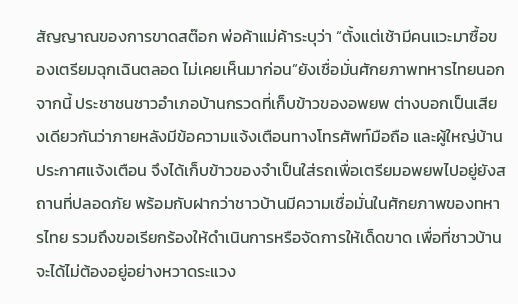สัญญาณของการขาดสต๊อก พ่อค้าแม่ค้าระบุว่า “ตั้งแต่เช้ามีคนแวะมาซื้อของเตรียมฉุกเฉินตลอด ไม่เคยเห็นมาก่อน”ยังเชื่อมั่นศักยภาพทหารไทยนอกจากนี้ ประชาชนชาวอำเภอบ้านกรวดที่เก็บข้าวของอพยพ ต่างบอกเป็นเสียงเดียวกันว่าภายหลังมีข้อความแจ้งเตือนทางโทรศัพท์มือถือ และผู้ใหญ่บ้านประกาศแจ้งเตือน จึงได้เก็บข้าวของจำเป็นใส่รถเพื่อเตรียมอพยพไปอยู่ยังสถานที่ปลอดภัย พร้อมกับฝากว่าชาวบ้านมีความเชื่อมั่นในศักยภาพของทหารไทย รวมถึงขอเรียกร้องให้ดำเนินการหรือจัดการให้เด็ดขาด เพื่อที่ชาวบ้านจะได้ไม่ต้องอยู่อย่างหวาดระแวง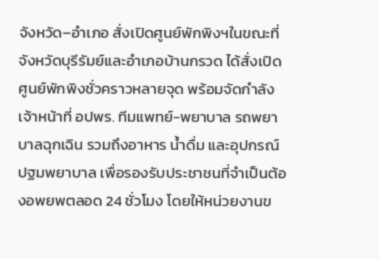จังหวัด–อำเภอ สั่งเปิดศูนย์พักพิงฯในขณะที่จังหวัดบุรีรัมย์และอำเภอบ้านกรวด ได้สั่งเปิดศูนย์พักพิงชั่วคราวหลายจุด พร้อมจัดกำลังเจ้าหน้าที่ อปพร. ทีมแพทย์-พยาบาล รถพยาบาลฉุกเฉิน รวมถึงอาหาร น้ำดื่ม และอุปกรณ์ปฐมพยาบาล เพื่อรองรับประชาชนที่จำเป็นต้องอพยพตลอด 24 ชั่วโมง โดยให้หน่วยงานข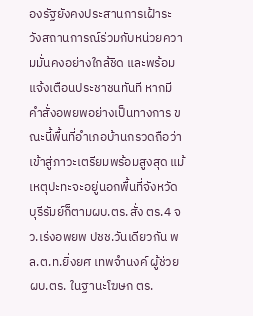องรัฐยังคงประสานการเฝ้าระวังสถานการณ์ร่วมกับหน่วยความมั่นคงอย่างใกล้ชิด และพร้อมแจ้งเตือนประชาชนทันที หากมีคำสั่งอพยพอย่างเป็นทางการ ขณะนี้พื้นที่อำเภอบ้านกรวดถือว่าเข้าสู่ภาวะเตรียมพร้อมสูงสุด แม้เหตุปะทะจะอยู่นอกพื้นที่จังหวัดบุรีรัมย์ก็ตามผบ.ตร.สั่ง ตร.4 จว.เร่งอพยพ ปชช.วันเดียวกัน พล.ต.ท.ยิ่งยศ เทพจำนงค์ ผู้ช่วยผบ.ตร. ในฐานะโฆษก ตร.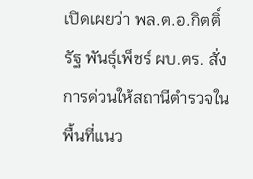เปิดเผยว่า พล.ต.อ.กิตติ์รัฐ พันธุ์เพ็ชร์ ผบ.ตร. สั่งการด่วนให้สถานีตำรวจในพื้นที่แนว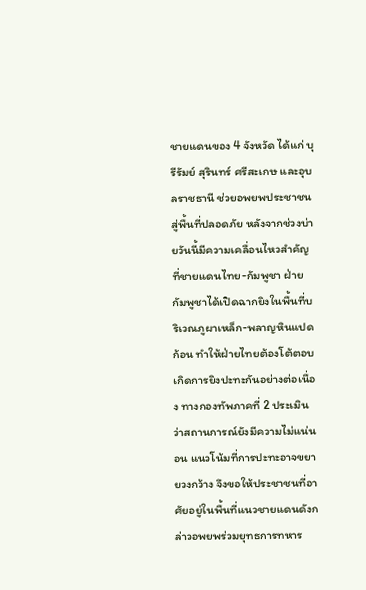ชายแดนของ 4 จังหวัด ได้แก่ บุรีรัมย์ สุรินทร์ ศรีสะเกษ และอุบลราชธานี ช่วยอพยพประชาชนสู่พื้นที่ปลอดภัย หลังจากช่วงบ่ายวันนี้มีความเคลื่อนไหวสำคัญที่ชายแดนไทย-กัมพูชา ฝ่ายกัมพูชาได้เปิดฉากยิงในพื้นที่บริเวณภูผาเหล็ก-พลาญหินแปดก้อน ทำให้ฝ่ายไทยต้องโต้ตอบ เกิดการยิงปะทะกันอย่างต่อเนื่อง ทางกองทัพภาคที่ 2 ประเมินว่าสถานการณ์ยังมีความไม่แน่นอน แนวโน้มที่การปะทะอาจขยายวงกว้าง จึงขอให้ประชาชนที่อาศัยอยู่ในพื้นที่แนวชายแดนดังกล่าวอพยพร่วมยุทธการทหาร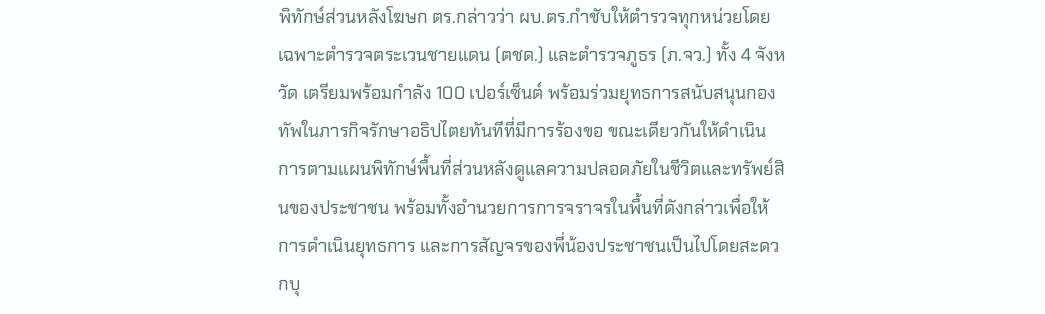พิทักษ์ส่วนหลังโฆษก ตร.กล่าวว่า ผบ.ตร.กำชับให้ตำรวจทุกหน่วยโดยเฉพาะตำรวจตระเวนชายแดน (ตชด.) และตำรวจภูธร (ภ.จว.) ทั้ง 4 จังหวัด เตรียมพร้อมกำลัง 100 เปอร์เซ็นต์ พร้อมร่วมยุทธการสนับสนุนกองทัพในภารกิจรักษาอธิปไตยทันทีที่มีการร้องขอ ขณะเดียวกันให้ดำเนินการตามแผนพิทักษ์พื้นที่ส่วนหลังดูแลความปลอดภัยในชีวิตและทรัพย์สินของประชาชน พร้อมทั้งอำนวยการการจราจรในพื้นที่ดังกล่าวเพื่อให้การดำเนินยุทธการ และการสัญจรของพี่น้องประชาชนเป็นไปโดยสะดวกบุ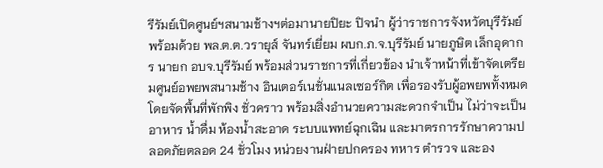รีรัมย์เปิดศูนย์ฯสนามช้างฯต่อมานายปิยะ ปิจนำ ผู้ว่าราชการจังหวัดบุรีรัมย์ พร้อมด้วย พล.ต.ต.วรายุส์ จันทร์เยี่ยม ผบก.ภ.จ.บุรีรัมย์ นายภูษิต เล็กอุดากร นายก อบจ.บุรีรัมย์ พร้อมส่วนราชการที่เกี่ยวข้อง นำเจ้าหน้าที่เข้าจัดเตรียมศูนย์อพยพสนามช้าง อินเตอร์เนชั่นแนลเซอร์กิต เพื่อรองรับผู้อพยพทั้งหมด โดยจัดพื้นที่พักพิง ชั่วคราว พร้อมสิ่งอำนวยความสะดวกจำเป็น ไม่ว่าจะเป็นอาหาร น้ำดื่ม ห้องน้ำสะอาด ระบบแพทย์ฉุกเฉิน และมาตรการรักษาความปลอดภัยตลอด 24 ชั่วโมง หน่วยงานฝ่ายปกครอง ทหาร ตำรวจ และอง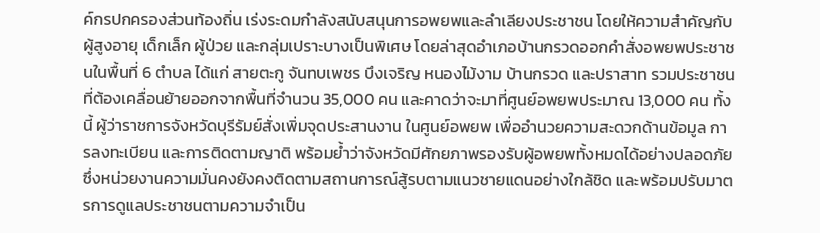ค์กรปกครองส่วนท้องถิ่น เร่งระดมกำลังสนับสนุนการอพยพและลำเลียงประชาชน โดยให้ความสำคัญกับผู้สูงอายุ เด็กเล็ก ผู้ป่วย และกลุ่มเปราะบางเป็นพิเศษ โดยล่าสุดอำเภอบ้านกรวดออกคำสั่งอพยพประชาชนในพื้นที่ 6 ตำบล ได้แก่ สายตะกู จันทบเพชร บึงเจริญ หนองไม้งาม บ้านกรวด และปราสาท รวมประชาชนที่ต้องเคลื่อนย้ายออกจากพื้นที่จำนวน 35,000 คน และคาดว่าจะมาที่ศูนย์อพยพประมาณ 13,000 คน ทั้งนี้ ผู้ว่าราชการจังหวัดบุรีรัมย์สั่งเพิ่มจุดประสานงาน ในศูนย์อพยพ เพื่ออำนวยความสะดวกด้านข้อมูล การลงทะเบียน และการติดตามญาติ พร้อมย้ำว่าจังหวัดมีศักยภาพรองรับผู้อพยพทั้งหมดได้อย่างปลอดภัย ซึ่งหน่วยงานความมั่นคงยังคงติดตามสถานการณ์สู้รบตามแนวชายแดนอย่างใกล้ชิด และพร้อมปรับมาตรการดูแลประชาชนตามความจำเป็น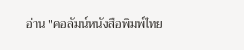อ่าน "คอลัมน์หนังสือพิมพ์ไทย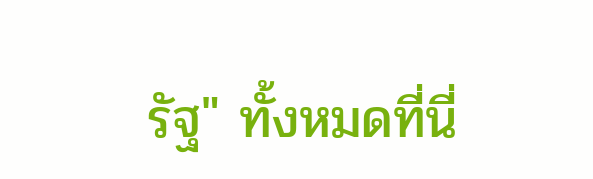รัฐ" ทั้งหมดที่นี่